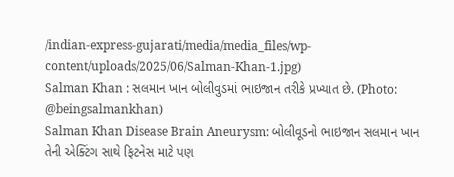/indian-express-gujarati/media/media_files/wp-content/uploads/2025/06/Salman-Khan-1.jpg)
Salman Khan : સલમાન ખાન બોલીવુડમાં ભાઇજાન તરીકે પ્રખ્યાત છે. (Photo: @beingsalmankhan)
Salman Khan Disease Brain Aneurysm: બોલીવૂડનો ભાઇજાન સલમાન ખાન તેની એક્ટિંગ સાથે ફિટનેસ માટે પણ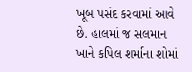ખૂબ પસંદ કરવામાં આવે છે. હાલમાં જ સલમાન ખાને કપિલ શર્માના શોમાં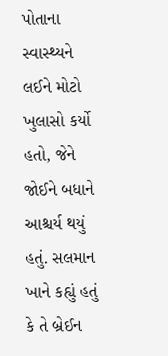પોતાના સ્વાસ્થ્યને લઈને મોટો ખુલાસો કર્યો હતો, જેને જોઈને બધાને આશ્ચર્ય થયું હતું. સલમાન ખાને કહ્યું હતું કે તે બ્રેઈન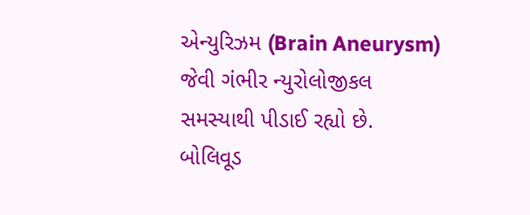એન્યુરિઝમ (Brain Aneurysm) જેવી ગંભીર ન્યુરોલોજીકલ સમસ્યાથી પીડાઈ રહ્યો છે.
બોલિવૂડ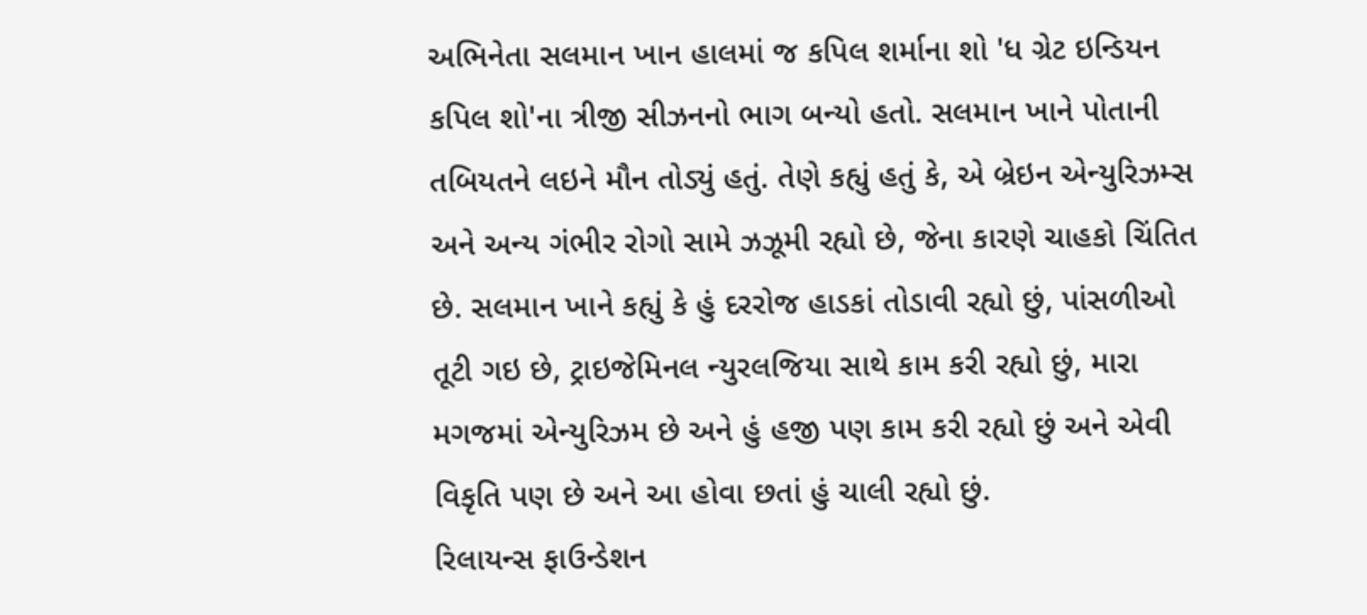અભિનેતા સલમાન ખાન હાલમાં જ કપિલ શર્માના શો 'ધ ગ્રેટ ઇન્ડિયન કપિલ શો'ના ત્રીજી સીઝનનો ભાગ બન્યો હતો. સલમાન ખાને પોતાની તબિયતને લઇને મૌન તોડ્યું હતું. તેણે કહ્યું હતું કે, એ બ્રેઇન એન્યુરિઝમ્સ અને અન્ય ગંભીર રોગો સામે ઝઝૂમી રહ્યો છે, જેના કારણે ચાહકો ચિંતિત છે. સલમાન ખાને કહ્યું કે હું દરરોજ હાડકાં તોડાવી રહ્યો છું, પાંસળીઓ તૂટી ગઇ છે, ટ્રાઇજેમિનલ ન્યુરલજિયા સાથે કામ કરી રહ્યો છું, મારા મગજમાં એન્યુરિઝમ છે અને હું હજી પણ કામ કરી રહ્યો છું અને એવી વિકૃતિ પણ છે અને આ હોવા છતાં હું ચાલી રહ્યો છું.
રિલાયન્સ ફાઉન્ડેશન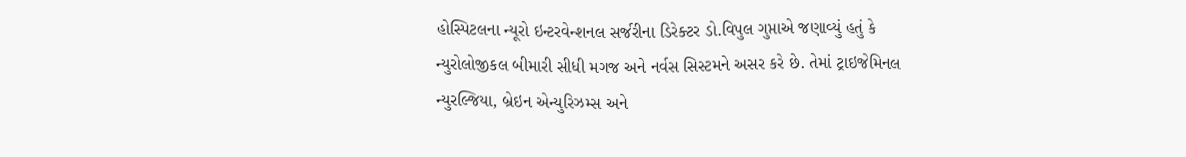હોસ્પિટલના ન્યૂરો ઇન્ટરવેન્શનલ સર્જરીના ડિરેક્ટર ડો.વિપુલ ગુપ્તાએ જણાવ્યું હતું કે ન્યુરોલોજીકલ બીમારી સીધી મગજ અને નર્વસ સિસ્ટમને અસર કરે છે. તેમાં ટ્રાઇજેમિનલ ન્યુરલ્જિયા, બ્રેઇન એન્યુરિઝમ્સ અને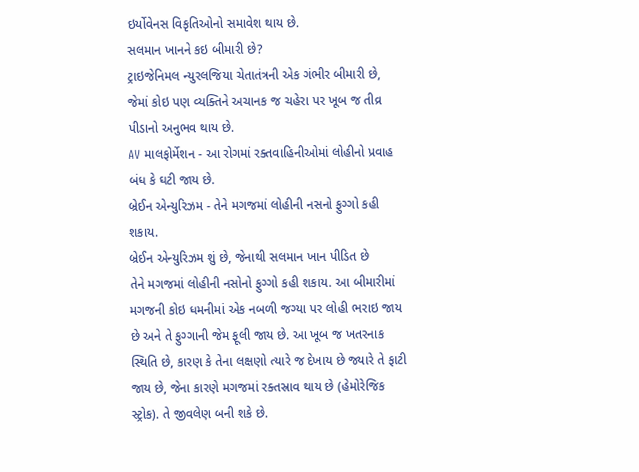ઇર્યોવેનસ વિકૃતિઓનો સમાવેશ થાય છે.
સલમાન ખાનને કઇ બીમારી છે?
ટ્રાઇજેનિમલ ન્યુરલજિયા ચેતાતંત્રની એક ગંભીર બીમારી છે, જેમાં કોઇ પણ વ્યક્તિને અચાનક જ ચહેરા પર ખૂબ જ તીવ્ર પીડાનો અનુભવ થાય છે.
AV માલફોર્મેશન - આ રોગમાં રક્તવાહિનીઓમાં લોહીનો પ્રવાહ બંધ કે ઘટી જાય છે.
બ્રેઈન એન્યુરિઝમ - તેને મગજમાં લોહીની નસનો ફુગ્ગો કહી શકાય.
બ્રેઈન એન્યુરિઝમ શું છે, જેનાથી સલમાન ખાન પીડિત છે
તેને મગજમાં લોહીની નસોનો ફુગ્ગો કહી શકાય. આ બીમારીમાં મગજની કોઇ ધમનીમાં એક નબળી જગ્યા પર લોહી ભરાઇ જાય છે અને તે ફુગ્ગાની જેમ ફૂલી જાય છે. આ ખૂબ જ ખતરનાક સ્થિતિ છે, કારણ કે તેના લક્ષણો ત્યારે જ દેખાય છે જ્યારે તે ફાટી જાય છે, જેના કારણે મગજમાં રક્તસ્રાવ થાય છે (હેમોરેજિક સ્ટ્રોક). તે જીવલેણ બની શકે છે.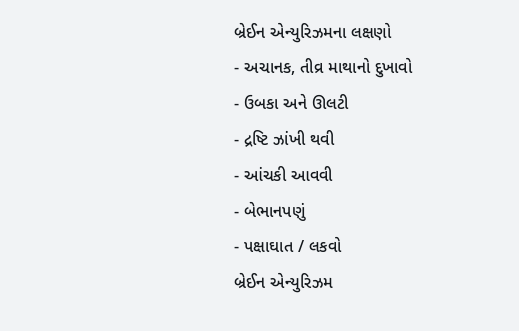બ્રેઈન એન્યુરિઝમના લક્ષણો
- અચાનક, તીવ્ર માથાનો દુખાવો
- ઉબકા અને ઊલટી
- દ્રષ્ટિ ઝાંખી થવી
- આંચકી આવવી
- બેભાનપણું
- પક્ષાઘાત / લકવો
બ્રેઈન એન્યુરિઝમ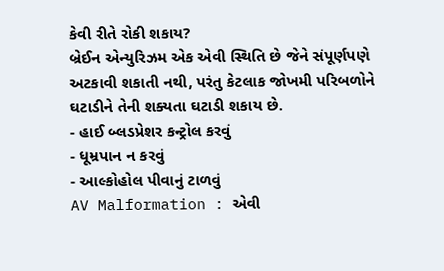કેવી રીતે રોકી શકાય?
બ્રેઈન એન્યુરિઝમ એક એવી સ્થિતિ છે જેને સંપૂર્ણપણે અટકાવી શકાતી નથી, પરંતુ કેટલાક જોખમી પરિબળોને ઘટાડીને તેની શક્યતા ઘટાડી શકાય છે.
- હાઈ બ્લડપ્રેશર કન્ટ્રોલ કરવું
- ધૂમ્રપાન ન કરવું
- આલ્કોહોલ પીવાનું ટાળવું
AV Malformation : એવી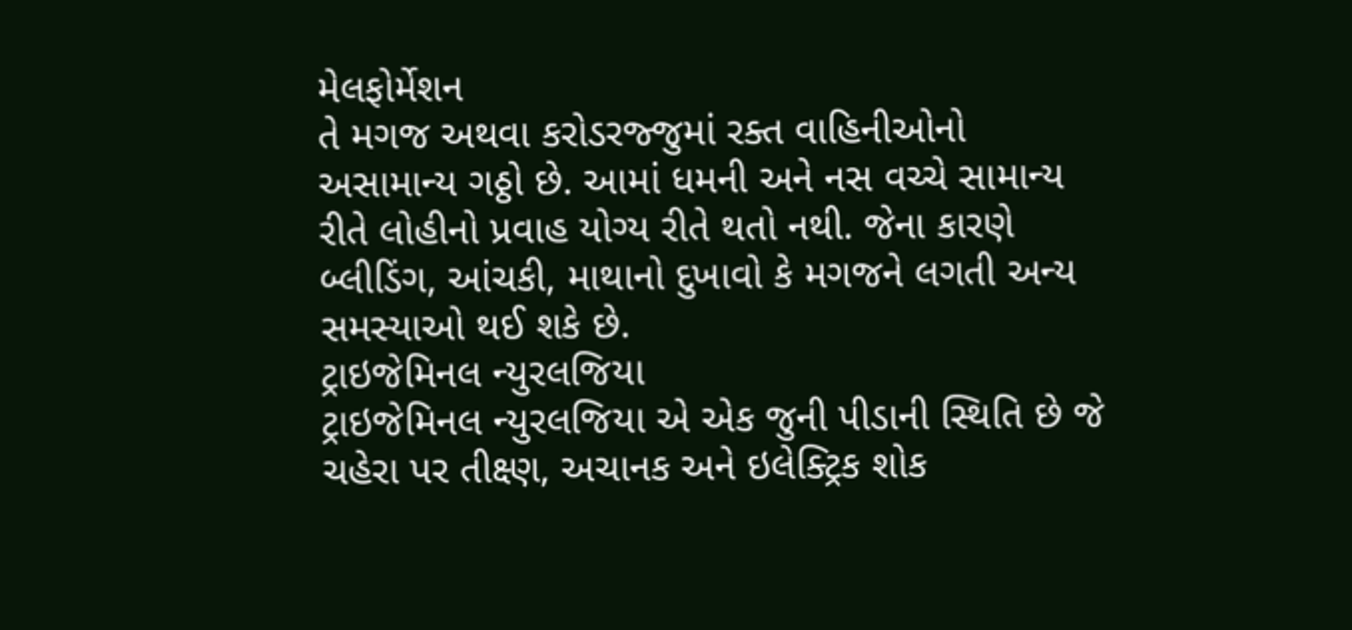મેલફોર્મેશન
તે મગજ અથવા કરોડરજ્જુમાં રક્ત વાહિનીઓનો અસામાન્ય ગઠ્ઠો છે. આમાં ધમની અને નસ વચ્ચે સામાન્ય રીતે લોહીનો પ્રવાહ યોગ્ય રીતે થતો નથી. જેના કારણે બ્લીડિંગ, આંચકી, માથાનો દુખાવો કે મગજને લગતી અન્ય સમસ્યાઓ થઈ શકે છે.
ટ્રાઇજેમિનલ ન્યુરલજિયા
ટ્રાઇજેમિનલ ન્યુરલજિયા એ એક જુની પીડાની સ્થિતિ છે જે ચહેરા પર તીક્ષ્ણ, અચાનક અને ઇલેક્ટ્રિક શોક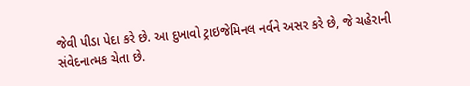જેવી પીડા પેદા કરે છે. આ દુખાવો ટ્રાઇજેમિનલ નર્વને અસર કરે છે, જે ચહેરાની સંવેદનાત્મક ચેતા છે.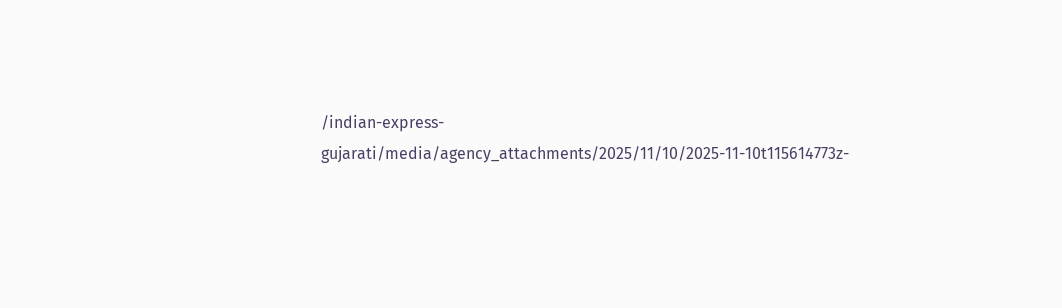/indian-express-gujarati/media/agency_attachments/2025/11/10/2025-11-10t115614773z-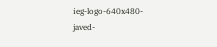ieg-logo-640x480-javed-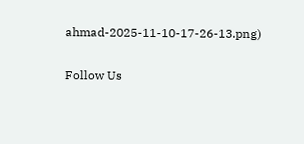ahmad-2025-11-10-17-26-13.png)

Follow Us